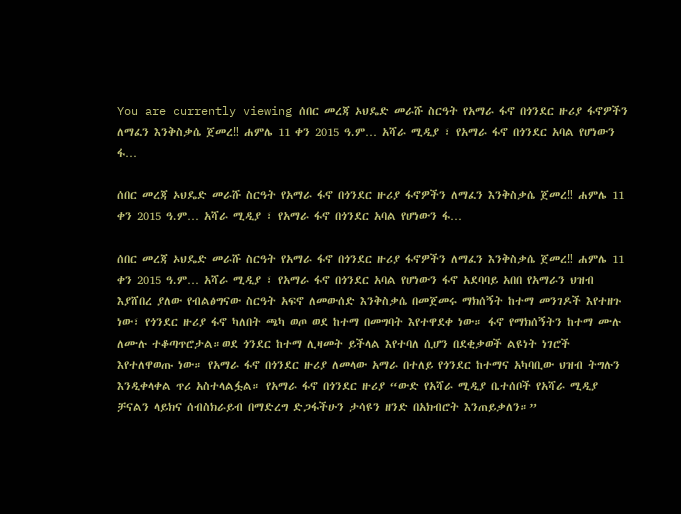You are currently viewing ሰበር መረጃ ኦህዴድ መራሹ ስርዓት የአማራ ፋኖ በጎንደር ዙሪያ ፋኖዎችን ለማፈን እንቅስቃሴ ጀመረ‼ ሐምሌ 11 ቀን 2015 ዓ.ም… አሻራ ሚዲያ ፣ የአማራ ፋኖ በጎንደር አባል የሆነውን ፋ…

ሰበር መረጃ ኦህዴድ መራሹ ስርዓት የአማራ ፋኖ በጎንደር ዙሪያ ፋኖዎችን ለማፈን እንቅስቃሴ ጀመረ‼ ሐምሌ 11 ቀን 2015 ዓ.ም… አሻራ ሚዲያ ፣ የአማራ ፋኖ በጎንደር አባል የሆነውን ፋ…

ሰበር መረጃ ኦህዴድ መራሹ ስርዓት የአማራ ፋኖ በጎንደር ዙሪያ ፋኖዎችን ለማፈን እንቅስቃሴ ጀመረ‼ ሐምሌ 11 ቀን 2015 ዓ.ም… አሻራ ሚዲያ ፣ የአማራ ፋኖ በጎንደር አባል የሆነውን ፋኖ አደባባይ አበበ የአማራን ህዝብ እያሸበረ ያለው የብልፅግናው ስርዓት አፍኖ ለመውሰድ እንቅስቃሴ በመጀመሩ ማክሰኝት ከተማ መንገዶች እየተዘጉ ነው፣ የጎንደር ዙሪያ ፋኖ ካለበት ጫካ ወጦ ወደ ከተማ በመግባት እየተዋደቀ ነው። ፋኖ የማክሰኝትን ከተማ ሙሉ ለሙሉ ተቆጣጥሮታል።ወደ ጎንደር ከተማ ሊዛመት ይችላል እየተባለ ሲሆን በደቂቃወች ልዩነት ነገሮች እየተለዋወጡ ነው። የአማራ ፋኖ በጎንደር ዙሪያ ለመላው አማራ በተለይ የጎንደር ከተማና አካባቢው ህዝብ ትግሉን እንዲቀላቀል ጥሪ አስተላልፏል። የአማራ ፋኖ በጎንደር ዙሪያ “ውድ የአሻራ ሚዲያ ቤተሰቦች የአሻራ ሚዲያ ቻናልን ላይክና ሰብስክራይብ በማድረግ ድጋፋችሁን ታሳዩን ዘንድ በአክብሮት እንጠይቃለን።”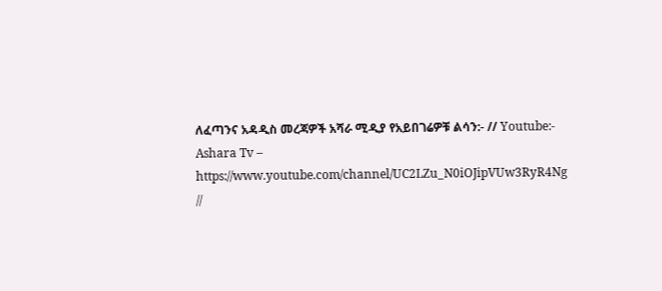ለፈጣንና አዳዲስ መረጃዎች አሻራ ሚዲያ የአይበገሬዎቹ ልሳን:- // Youtube:- Ashara Tv – https://www.youtube.com/channel/UC2LZu_N0iOJipVUw3RyR4Ng //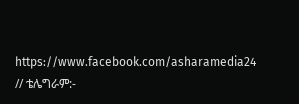https://www.facebook.com/asharamedia24 // ቴሌግራም:-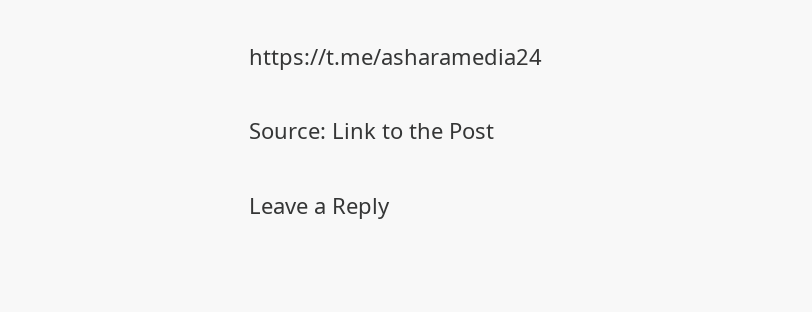https://t.me/asharamedia24

Source: Link to the Post

Leave a Reply